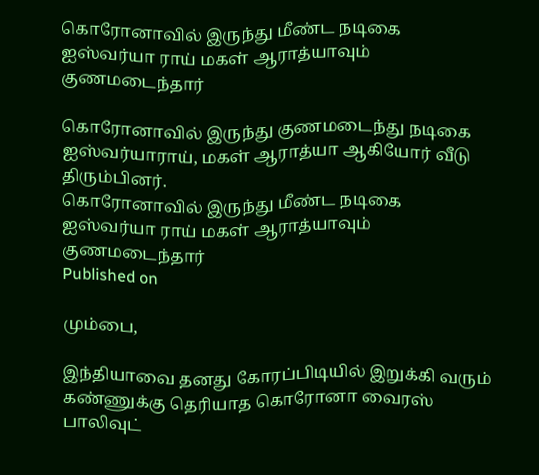கொரோனாவில் இருந்து மீண்ட நடிகை ஐஸ்வர்யா ராய் மகள் ஆராத்யாவும் குணமடைந்தார்

கொரோனாவில் இருந்து குணமடைந்து நடிகை ஐஸ்வர்யாராய், மகள் ஆராத்யா ஆகியோர் வீடு திரும்பினர்.
கொரோனாவில் இருந்து மீண்ட நடிகை ஐஸ்வர்யா ராய் மகள் ஆராத்யாவும் குணமடைந்தார்
Published on

மும்பை,

இந்தியாவை தனது கோரப்பிடியில் இறுக்கி வரும் கண்ணுக்கு தெரியாத கொரோனா வைரஸ் பாலிவுட்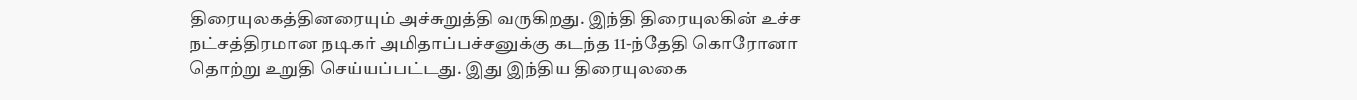திரையுலகத்தினரையும் அச்சுறுத்தி வருகிறது. இந்தி திரையுலகின் உச்ச நட்சத்திரமான நடிகர் அமிதாப்பச்சனுக்கு கடந்த 11-ந்தேதி கொரோனா தொற்று உறுதி செய்யப்பட்டது. இது இந்திய திரையுலகை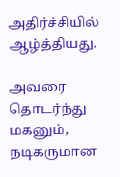அதிர்ச்சியில் ஆழ்த்தியது.

அவரை தொடர்ந்து மகனும், நடிகருமான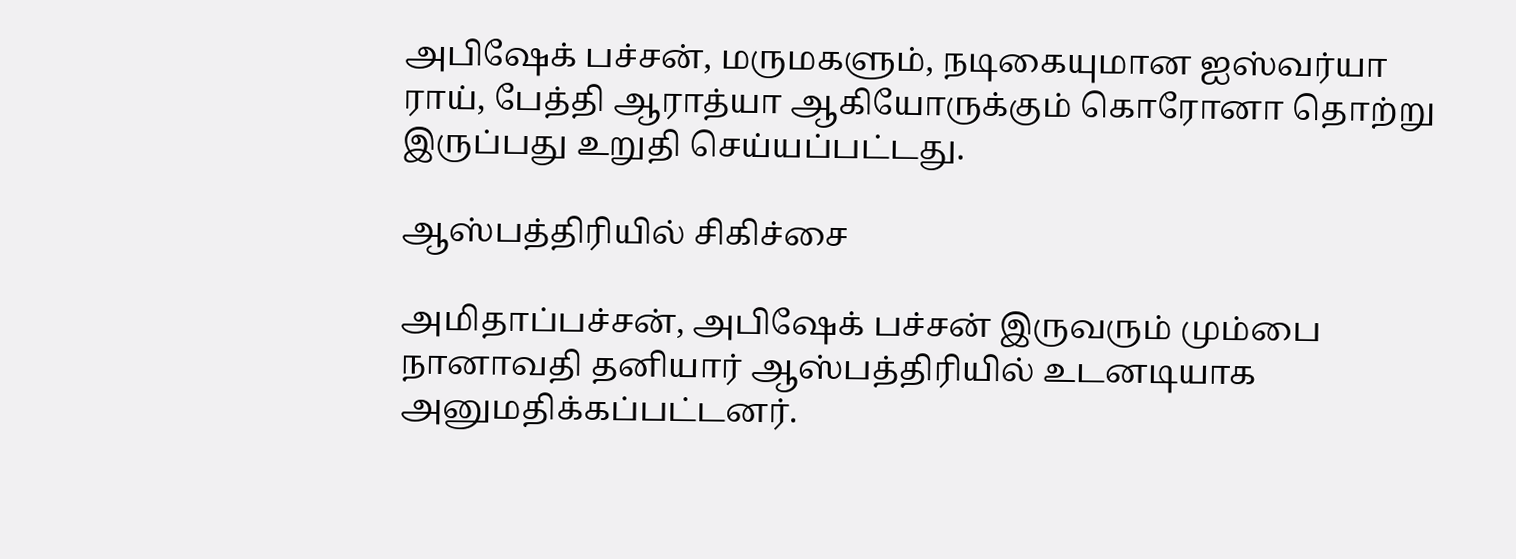அபிஷேக் பச்சன், மருமகளும், நடிகையுமான ஐஸ்வர்யா ராய், பேத்தி ஆராத்யா ஆகியோருக்கும் கொரோனா தொற்று இருப்பது உறுதி செய்யப்பட்டது.

ஆஸ்பத்திரியில் சிகிச்சை

அமிதாப்பச்சன், அபிஷேக் பச்சன் இருவரும் மும்பை நானாவதி தனியார் ஆஸ்பத்திரியில் உடனடியாக அனுமதிக்கப்பட்டனர்.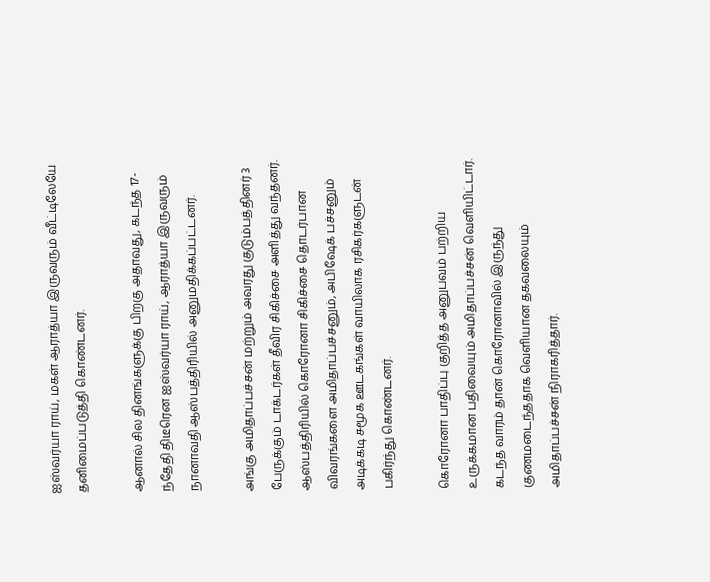ஐஸ்வர்யா ராய், மகள் ஆராத்யா இருவரும் வீட்டிலேயே தனிமைப்படுத்தி கொண்டனர்.

ஆனால் சில தினங்களுக்கு பிறகு அதாவது, கடந்த 17-ந்தேதி திடீரென ஐஸ்வர்யா ராய், ஆராத்யா இருவரும் நானாவதி ஆஸ்பத்திரியில் அனுமதிக்கப்பட்டனர்.

அங்கு அமிதாப்பச்சன் மற்றும் அவரது குடும்பத்தினர் 3 பேருக்கும் டாக்டர்கள் தீவிர சிகிச்சை அளித்து வந்தனர். ஆஸ்பத்திரியில் கொரோனா சிகிச்சை தொடர்பான விவரங்களை அமிதாப்பச்சனும், அபிஷேக் பச்சனும் அடிக்கடி சமூக ஊடகங்கள் வாயிலாக ரசிகர்களுடன் பகிர்ந்து கொண்டனர்.

கொரோனா பாதிப்பு குறித்த அனுபவம் பற்றிய உருக்கமான பதிவையும் அமிதாப்பச்சன் வெளியிட்டார். கடந்த வாரம் தான் கொரோனாவில் இருந்து குணமடைந்ததாக வெளியான தகவலையும் அமிதாப்பச்சன் நிராகரித்தார்.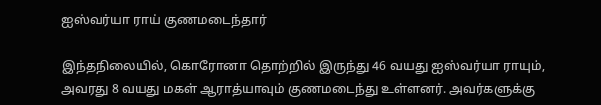ஐஸ்வர்யா ராய் குணமடைந்தார்

இந்தநிலையில், கொரோனா தொற்றில் இருந்து 46 வயது ஐஸ்வர்யா ராயும், அவரது 8 வயது மகள் ஆராத்யாவும் குணமடைந்து உள்ளனர். அவர்களுக்கு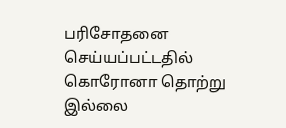பரிசோதனை செய்யப்பட்டதில் கொரோனா தொற்று இல்லை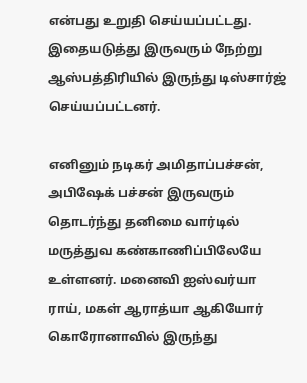என்பது உறுதி செய்யப்பட்டது. இதையடுத்து இருவரும் நேற்று ஆஸ்பத்திரியில் இருந்து டிஸ்சார்ஜ் செய்யப்பட்டனர்.

எனினும் நடிகர் அமிதாப்பச்சன், அபிஷேக் பச்சன் இருவரும் தொடர்ந்து தனிமை வார்டில் மருத்துவ கண்காணிப்பிலேயே உள்ளனர். மனைவி ஐஸ்வர்யா ராய், மகள் ஆராத்யா ஆகியோர் கொரோனாவில் இருந்து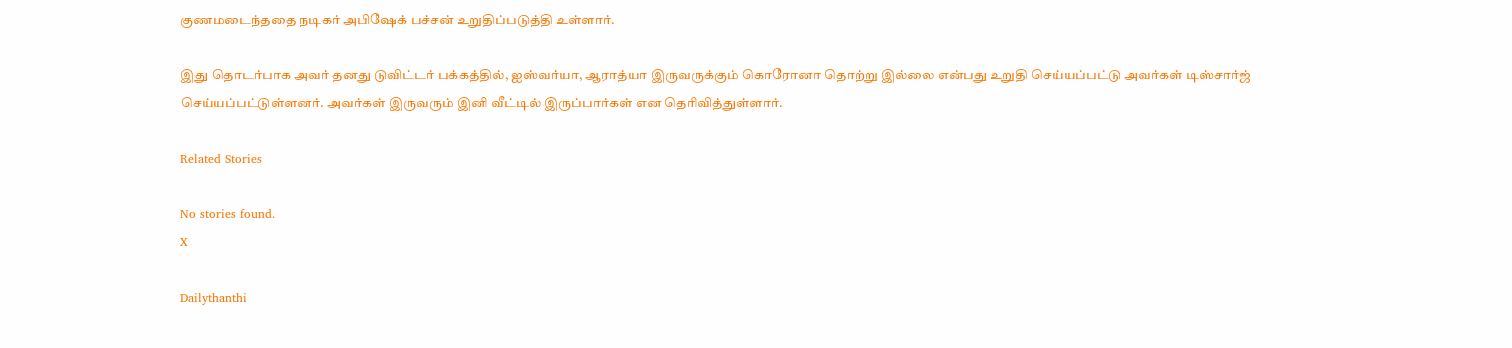குணமடைந்ததை நடிகர் அபிஷேக் பச்சன் உறுதிப்படுத்தி உள்ளார்.

இது தொடர்பாக அவர் தனது டுவிட்டர் பக்கத்தில், ஐஸ்வர்யா, ஆராத்யா இருவருக்கும் கொரோனா தொற்று இல்லை என்பது உறுதி செய்யப்பட்டு அவர்கள் டிஸ்சார்ஜ் செய்யப்பட்டுள்ளனர். அவர்கள் இருவரும் இனி வீட்டில் இருப்பார்கள் என தெரிவித்துள்ளார்.

Related Stories

No stories found.
X

Dailythanthi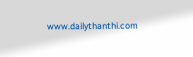www.dailythanthi.com